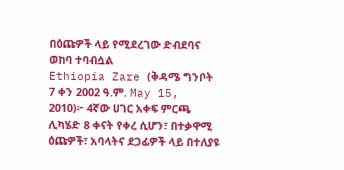በዕጩዎች ላይ የሚደረገው ድብደባና ወከባ ተባብሷል
Ethiopia Zare (ቅዳሜ ግንቦት 7 ቀን 2002 ዓ.ም. May 15, 2010)፦ 4ኛው ሀገር አቀፍ ምርጫ ሊካሄድ 8 ቀናት የቀረ ሲሆን፣ በተቃዋሚ ዕጩዎች፣ አባላትና ደጋፊዎች ላይ በተለያዩ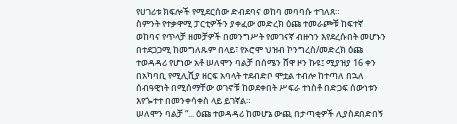የሀገሪቱ ክፍሎች የሚደርሰው ድብደባና ወከባ መባባሱ ተገለጸ።
ስምንት የተቃዋሚ ፓርቲዎችን ያቀፈው መድረክ ዕጩ ተመራጮቹ ከፍተኛ ወከባና የጥላቻ ዘመቻዎች በመንግሥት የመገናኛ ብዙኀን እየደረሱበት መሆኑን በተደጋጋሚ ከመግለጹም በላይ፣ የኦሮሞ ህዝብ ኮንግረስ/መድረክ ዕጩ ተወዳዳሪ የሆነው አቶ ሠለሞን ባልቻ በሰሜን ሸዋ ዞን ኩዩ፤ ሚያዝያ 16 ቀን በአካባቢ የሚሊሺያ ዘርፍ አባላት ተደብድቦ ሞቷል ተብሎ ከተጣለ በኋለ ሰብዓዊነት በሚሰማቸው ወገኖቹ ከወደቀበት ሥፍራ ተነስቶ በድጋፍ ሰውነቱን እየጐተተ በመንቀሳቀስ ላይ ይገኛል።
ሠለሞን ባልቻ “... ዕጩ ተወዳዳሪ ከመሆኔ ውጪ በታጣቂዎች ሊያስደበድበኝ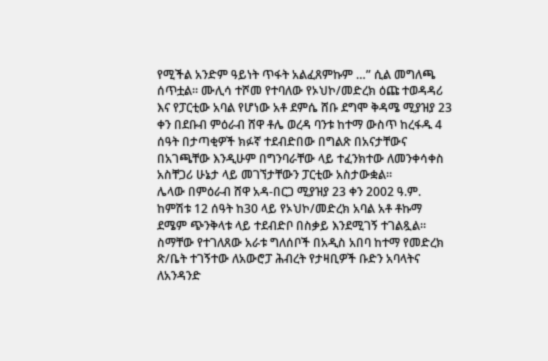የሚችል አንድም ዓይነት ጥፋት አልፈጸምኩም …” ሲል መግለጫ ሰጥቷል። ሙሊሳ ተሾመ የተባለው የኦህኮ/መድረክ ዕጩ ተወዳዳሪ እና የፓርቲው አባል የሆነው አቶ ደምሴ ሸቡ ደግሞ ቅዳሜ ሚያዝያ 23 ቀን በደቡብ ምዕራብ ሸዋ ቶሌ ወረዳ ባንቱ ከተማ ውስጥ ከረፋዱ 4 ሰዓት በታጣቂዎች ክፉኛ ተደብድበው በግልጽ በአናታቸውና በአገጫቸው እንዲሁም በግንባራቸው ላይ ተፈንክተው ለመንቀሳቀስ አስቸጋሪ ሁኔታ ላይ መገኘታቸውን ፓርቲው አስታውቋል።
ሌላው በምዕራብ ሸዋ አዳ-በርጋ ሚያዝያ 23 ቀን 2002 ዓ.ም. ከምሽቱ 12 ሰዓት ከ30 ላይ የኦህኮ/መድረክ አባል አቶ ቶኩማ ደሜም ጭንቅላቱ ላይ ተደብድቦ በስቃይ እንደሚገኝ ተገልጿል። ስማቸው የተገለጸው አራቱ ግለሰቦች በአዲስ አበባ ከተማ የመድረክ ጽ/ቤት ተገኝተው ለአውሮፓ ሕብረት የታዛቢዎች ቡድን አባላትና ለአንዳንድ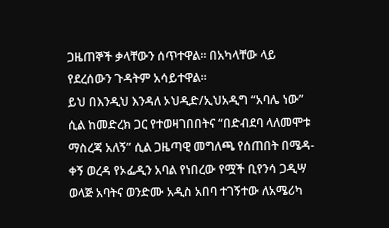ጋዜጠኞች ቃላቸውን ሰጥተዋል። በአካላቸው ላይ የደረሰውን ጉዳትም አሳይተዋል።
ይህ በእንዲህ እንዳለ ኦህዲድ/ኢህአዲግ “አባሌ ነው” ሲል ከመድረክ ጋር የተወዛገበበትና “በድብደባ ላለመሞቱ ማስረጃ አለኝ” ሲል ጋዜጣዊ መግለጫ የሰጠበት በሜዳ-ቀኝ ወረዳ የኦፌዲን አባል የነበረው የሟች ቢየንሳ ጋዲሣ ወላጅ አባትና ወንድሙ አዲስ አበባ ተገኝተው ለአሜሪካ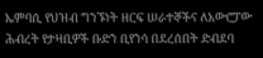ኤምባሲ የህዝብ ግንኙነት ዘርፍ ሠራተኞችና ለአውሮፓው ሕብረት የታዛቢዎች ቡድን ቢየንሳ በደረሰበት ድብደባ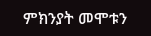ምክንያት መሞቱን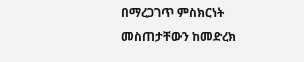በማረጋገጥ ምስክርነት መስጠታቸውን ከመድረክ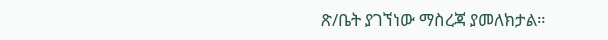ጽ/ቤት ያገኘነው ማስረጃ ያመለክታል።